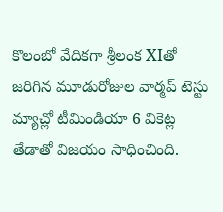కొలంబో వేదికగా శ్రీలంక XIతో జరిగిన మూడురోజుల వార్మప్ టెస్టు మ్యాచ్లో టీమిండియా 6 వికెట్ల తేడాతో విజయం సాధించింది.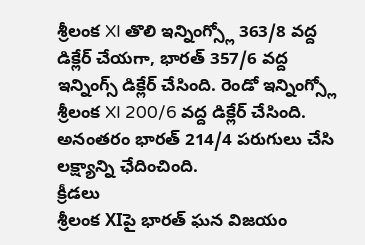శ్రీలంక XI తొలి ఇన్నింగ్స్లో 363/8 వద్ద డిక్లేర్ చేయగా, భారత్ 357/6 వద్ద ఇన్నింగ్స్ డిక్లేర్ చేసింది. రెండో ఇన్నింగ్స్లో శ్రీలంక XI 200/6 వద్ద డిక్లేర్ చేసింది. అనంతరం భారత్ 214/4 పరుగులు చేసి లక్ష్యాన్ని ఛేదించింది.
క్రీడలు
శ్రీలంక XIపై భారత్ ఘన విజయం